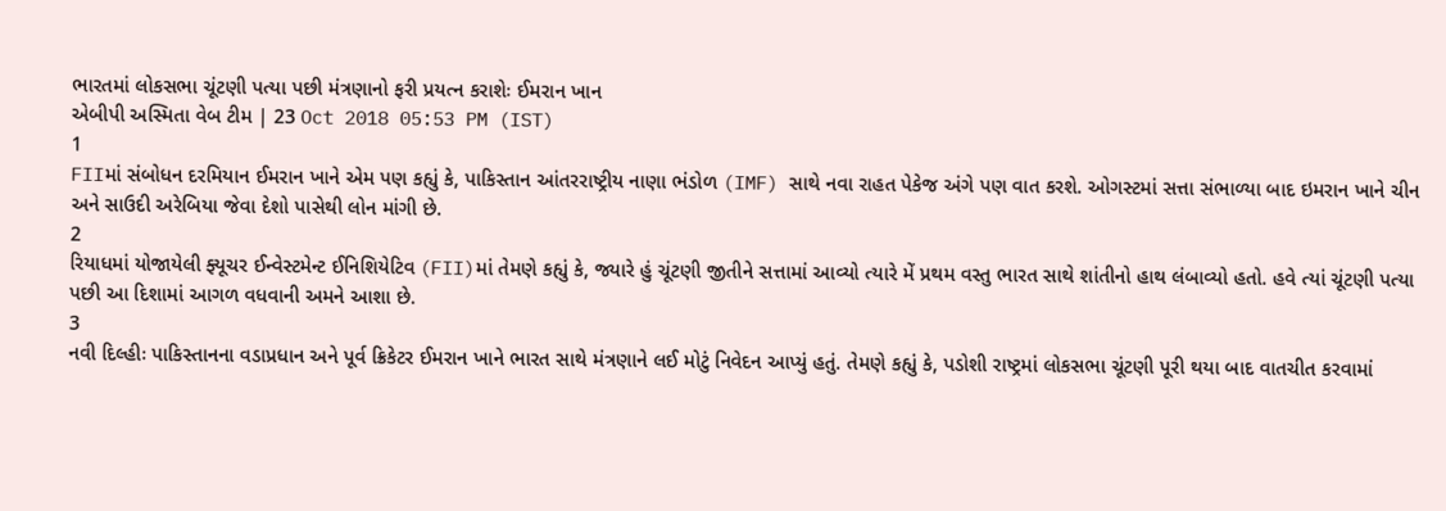ભારતમાં લોકસભા ચૂંટણી પત્યા પછી મંત્રણાનો ફરી પ્રયત્ન કરાશેઃ ઈમરાન ખાન
એબીપી અસ્મિતા વેબ ટીમ | 23 Oct 2018 05:53 PM (IST)
1
FIIમાં સંબોધન દરમિયાન ઈમરાન ખાને એમ પણ કહ્યું કે, પાકિસ્તાન આંતરરાષ્ટ્રીય નાણા ભંડોળ (IMF) સાથે નવા રાહત પેકેજ અંગે પણ વાત કરશે. ઓગસ્ટમાં સત્તા સંભાળ્યા બાદ ઇમરાન ખાને ચીન અને સાઉદી અરેબિયા જેવા દેશો પાસેથી લોન માંગી છે.
2
રિયાધમાં યોજાયેલી ફ્યૂચર ઈન્વેસ્ટમેન્ટ ઈનિશિયેટિવ (FII)માં તેમણે કહ્યું કે, જ્યારે હું ચૂંટણી જીતીને સત્તામાં આવ્યો ત્યારે મેં પ્રથમ વસ્તુ ભારત સાથે શાંતીનો હાથ લંબાવ્યો હતો. હવે ત્યાં ચૂંટણી પત્યા પછી આ દિશામાં આગળ વધવાની અમને આશા છે.
3
નવી દિલ્હીઃ પાકિસ્તાનના વડાપ્રધાન અને પૂર્વ ક્રિકેટર ઈમરાન ખાને ભારત સાથે મંત્રણાને લઈ મોટું નિવેદન આપ્યું હતું. તેમણે કહ્યું કે, પડોશી રાષ્ટ્રમાં લોકસભા ચૂંટણી પૂરી થયા બાદ વાતચીત કરવામાં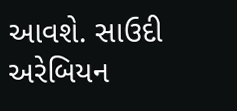આવશે. સાઉદી અરેબિયન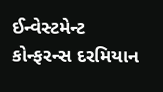ઈન્વેસ્ટમેન્ટ કોન્ફરન્સ દરમિયાન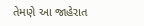તેમણે આ જાહેરાત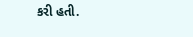કરી હતી.